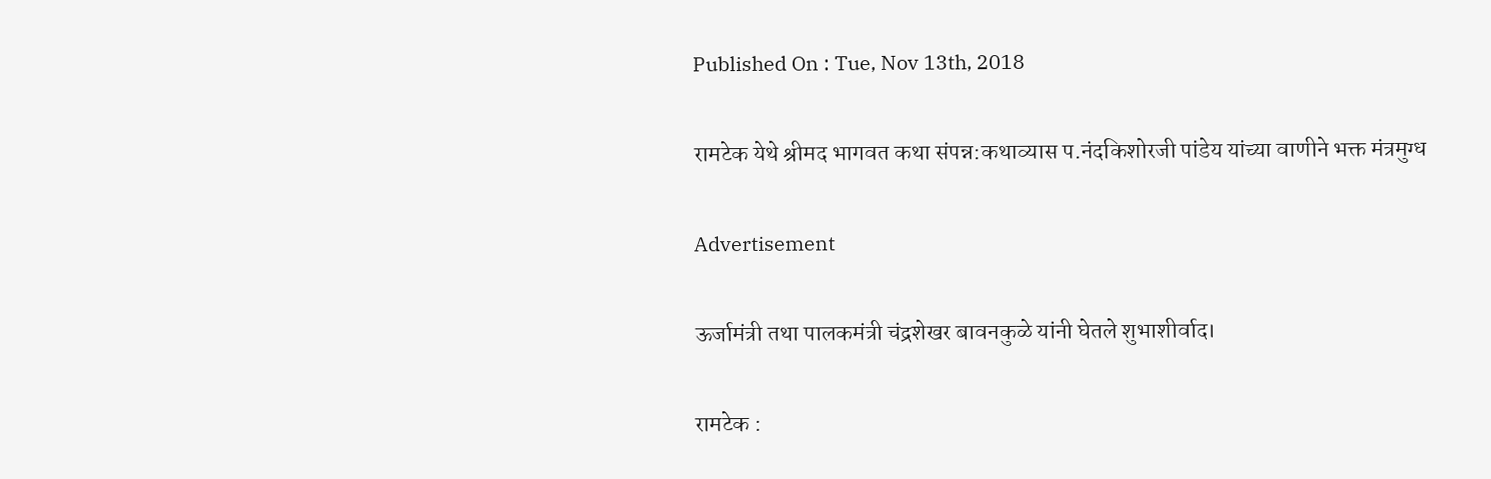Published On : Tue, Nov 13th, 2018

रामटेक येथे श्रीमद भागवत कथा संपन्न:कथाव्यास प.नंदकिशोरजी पांडेय यांच्या वाणीने भक्त मंत्रमुग्ध

Advertisement

ऊर्जामंत्री तथा पालकमंत्री चंद्रशेखर बावनकुळे यांनी घेतले शुभाशीर्वाद।

रामटेक :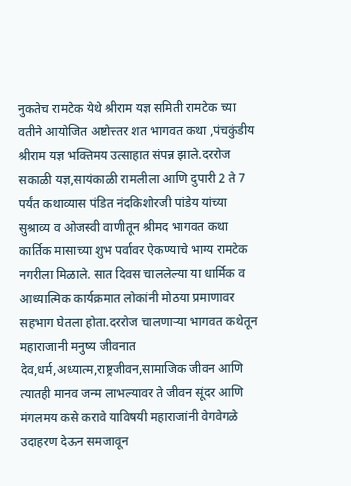नुकतेच रामटेक येथे श्रीराम यज्ञ समिती रामटेक च्या वतीने आयोजित अष्टोत्त्तर शत भागवत कथा ,पंचकुंडीय श्रीराम यज्ञ भक्तिमय उत्साहात संपन्न झाले.दररोज सकाळी यज्ञ,सायंकाळी रामलीला आणि दुपारी 2 ते 7 पर्यंत कथाव्यास पंडित नंदकिशोरजी पांडेय यांच्या सुश्राव्य व ओजस्वी वाणीतून श्रीमद भागवत कथा कार्तिक मासाच्या शुभ पर्वावर ऐकण्याचे भाग्य रामटेक नगरीला मिळाले. सात दिवस चाललेल्या या धार्मिक व आध्यात्मिक कार्यक्रमात लोकांनी मोठया प्रमाणावर सहभाग घेतला होता.दररोज चालणाऱ्या भागवत कथेतून महाराजानी मनुष्य जीवनात देव,धर्म,अध्यात्म,राष्ट्रजीवन,सामाजिक जीवन आणि त्यातही मानव जन्म लाभल्यावर ते जीवन सूंदर आणि मंगलमय कसे करावे याविषयी महाराजांनी वेगवेगळे उदाहरण देऊन समजावून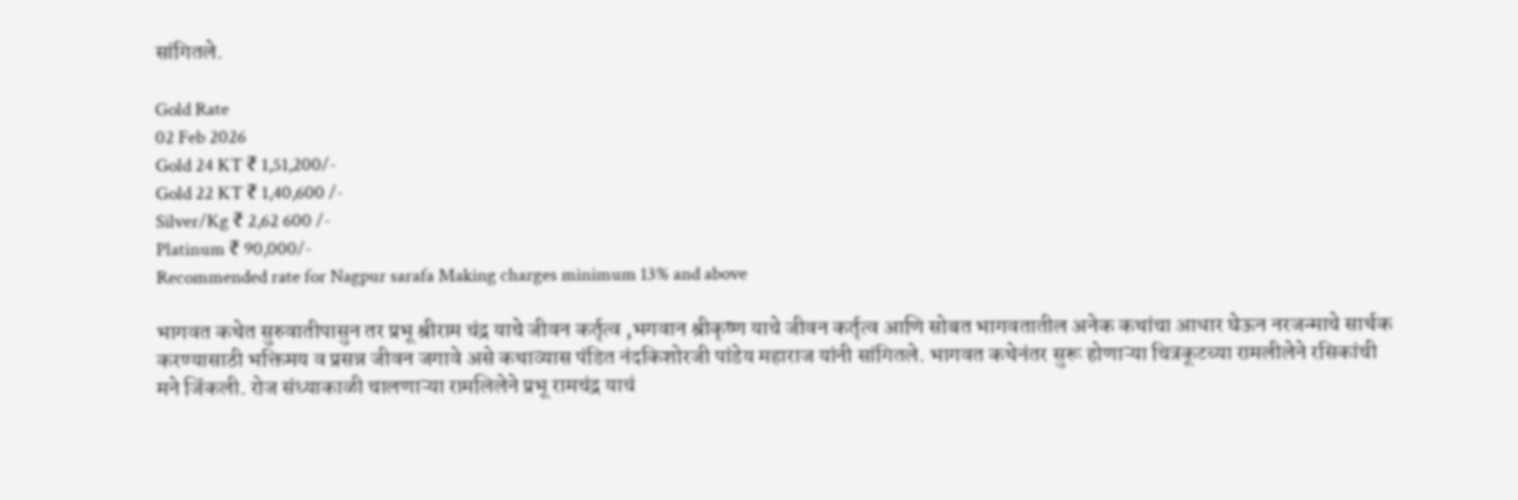सांगितले.

Gold Rate
02 Feb 2026
Gold 24 KT ₹ 1,51,200/-
Gold 22 KT ₹ 1,40,600 /-
Silver/Kg ₹ 2,62 600 /-
Platinum ₹ 90,000/-
Recommended rate for Nagpur sarafa Making charges minimum 13% and above

भागवत कथेत सुरुवातीपासुन तर प्रभू श्रीराम चंद्र याचे जीवन कर्तृत्व ,भगवान श्रीकृष्ण याचे जीवन कर्तृत्व आणि सोबत भागवतातील अनेक कथांचा आधार घेऊन नरजन्माचे सार्थक करण्यासाठी भक्तिमय व प्रसन्न जीवन जगावे असे कथाव्यास पंडित नंदकिशोरजी पांडेय महाराज यांनी सांगितले. भागवत कथेनंतर सुरू होणाऱ्या चित्रकूटच्या रामलीलेने रसिकांची मने जिंकली. रोज संध्याकाळी चालणाऱ्या रामलिलेने प्रभू रामचंद्र याचं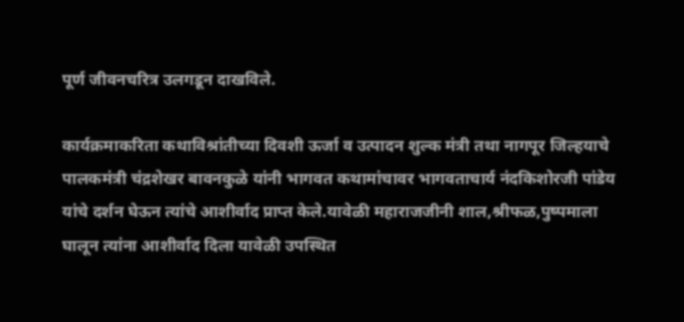पूर्ण जीवनचरित्र उलगडून दाखविले.

कार्यक्रमाकरिता कथाविश्रांतीच्या दिवशी ऊर्जा व उत्पादन शुल्क मंत्री तथा नागपूर जिल्हयाचे पालकमंत्री चंद्रशेखर बावनकुळे यांनी भागवत कथामांचावर भागवताचार्य नंदकिशोरजी पांडेय यांचे दर्शन घेऊन त्यांचे आशीर्वाद प्राप्त केले.यावेळी महाराजजीनी शाल,श्रीफळ,पुष्पमाला घालून त्यांना आशीर्वाद दिला यावेळी उपस्थित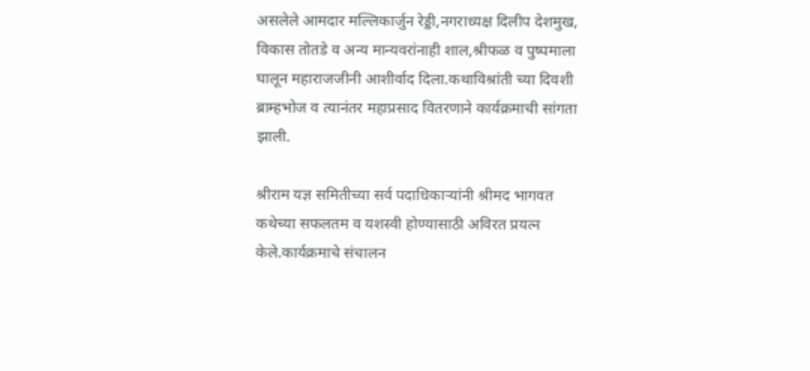असलेले आमदार मल्लिकार्जुन रेड्डी,नगराध्यक्ष दिलीप देशमुख, विकास तोतडे व अन्य मान्यवरांनाही शाल,श्रीफळ व पुष्पमाला घालून महाराजजीनी आशीर्वाद दिला.कथाविश्रांती च्या दिवशी ब्राम्हभोज व त्यानंतर महाप्रसाद वितरणाने कार्यक्रमाची सांगता झाली.

श्रीराम यज्ञ समितीच्या सर्व पदाधिकाऱ्यांनी श्रीमद भागवत कथेच्या सफलतम व यशस्वी होण्यासाठी अविरत प्रयत्न केले.कार्यक्रमाचे संचालन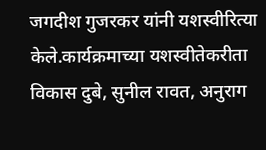जगदीश गुजरकर यांनी यशस्वीरित्या केले.कार्यक्रमाच्या यशस्वीतेकरीता विकास दुबे, सुनील रावत, अनुराग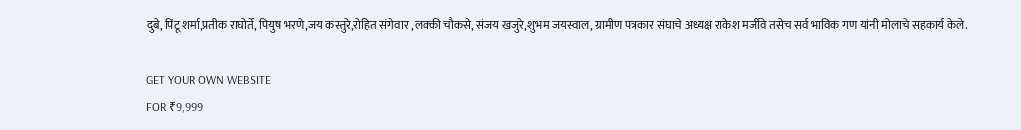दुबे, पिंटू शर्मा,प्रतीक राघोर्ते, पियुष भरणे,जय कस्तुरे,रोहित संगेवार ,लक्की चौकसे, संजय खजुरे,शुभम जयस्वाल, ग्रामीण पत्रकार संघाचे अध्यक्ष राकेश मर्जीवे तसेच सर्व भाविक गण यांनी मोलाचे सहकार्य केले.

GET YOUR OWN WEBSITE
FOR ₹9,999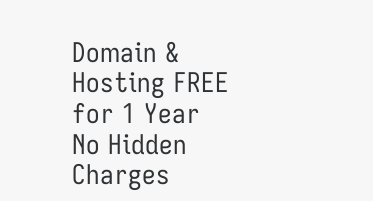Domain & Hosting FREE for 1 Year
No Hidden Charges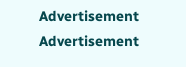Advertisement
Advertisement